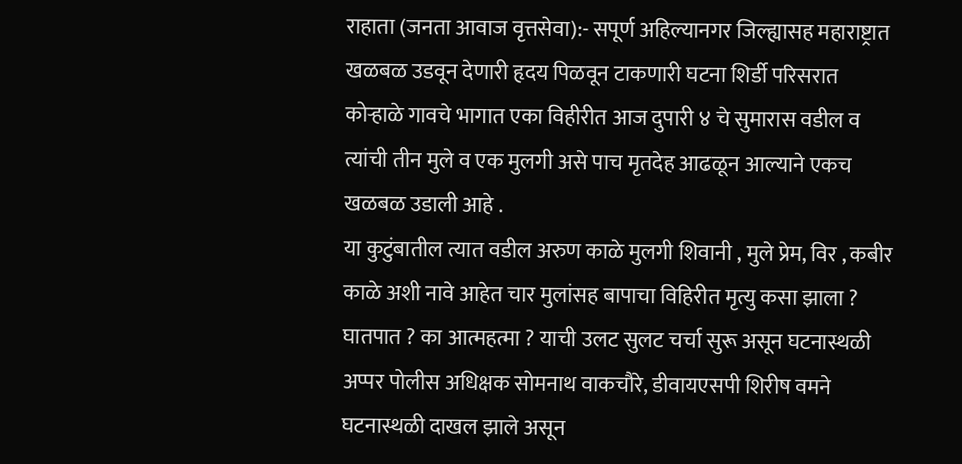राहाता (जनता आवाज वृत्तसेवा):- सपूर्ण अहिल्यानगर जिल्ह्यासह महाराष्ट्रात खळबळ उडवून देणारी हृदय पिळवून टाकणारी घटना शिर्डी परिसरात कोऱ्हाळे गावचे भागात एका विहीरीत आज दुपारी ४ चे सुमारास वडील व त्यांची तीन मुले व एक मुलगी असे पाच मृतदेह आढळून आल्याने एकच खळबळ उडाली आहे .
या कुटुंबातील त्यात वडील अरुण काळे मुलगी शिवानी , मुले प्रेम, विर , कबीर काळे अशी नावे आहेत चार मुलांसह बापाचा विहिरीत मृत्यु कसा झाला ? घातपात ? का आत्महत्मा ? याची उलट सुलट चर्चा सुरू असून घटनास्थळी अप्पर पोलीस अधिक्षक सोमनाथ वाकचौरे, डीवायएसपी शिरीष वमने घटनास्थळी दाखल झाले असून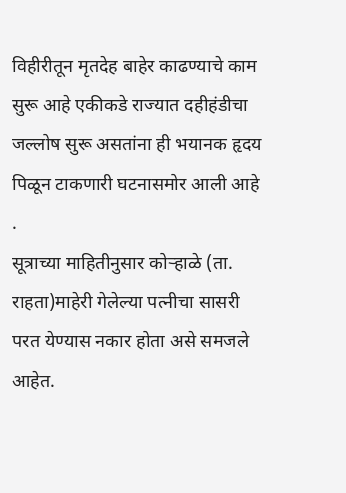विहीरीतून मृतदेह बाहेर काढण्याचे काम सुरू आहे एकीकडे राज्यात दहीहंडीचा जल्लोष सुरू असतांना ही भयानक हृदय पिळून टाकणारी घटनासमोर आली आहे .
सूत्राच्या माहितीनुसार कोऱ्हाळे (ता. राहता)माहेरी गेलेल्या पत्नीचा सासरी परत येण्यास नकार होता असे समजले आहेत.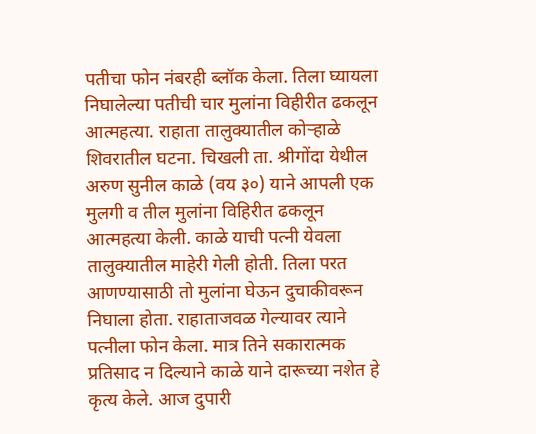पतीचा फोन नंबरही ब्लॉक केला. तिला घ्यायला निघालेल्या पतीची चार मुलांना विहीरीत ढकलून आत्महत्या. राहाता तालुक्यातील कोऱ्हाळे शिवरातील घटना. चिखली ता. श्रीगोंदा येथील अरुण सुनील काळे (वय ३०) याने आपली एक मुलगी व तील मुलांना विहिरीत ढकलून आत्महत्या केली. काळे याची पत्नी येवला तालुक्यातील माहेरी गेली होती. तिला परत आणण्यासाठी तो मुलांना घेऊन दुचाकीवरून निघाला होता. राहाताजवळ गेल्यावर त्याने पत्नीला फोन केला. मात्र तिने सकारात्मक प्रतिसाद न दिल्याने काळे याने दारूच्या नशेत हे कृत्य केले. आज दुपारी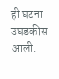ही घटना उघडकीस आली.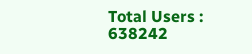Total Users : 638242